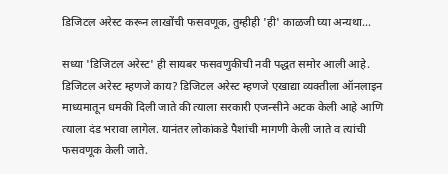डिजिटल अरेस्ट करून लाखोंची फसवणूक, तुम्हीही 'ही' काळजी घ्या अन्यथा...

सध्या 'डिजिटल अरेस्ट' ही सायबर फसवणुकीची नवी पद्धत समोर आली आहे.   डिजिटल अरेस्ट म्हणजे काय? डिजिटल अरेस्ट म्हणजे एखाद्या व्यक्तीला ऑनलाइन माध्यमातून धमकी दिली जाते की त्याला सरकारी एजन्सीने अटक केली आहे आणि त्याला दंड भरावा लागेल. यानंतर लोकांकडे पैशांची मागणी केली जाते व त्यांची फसवणूक केली जाते.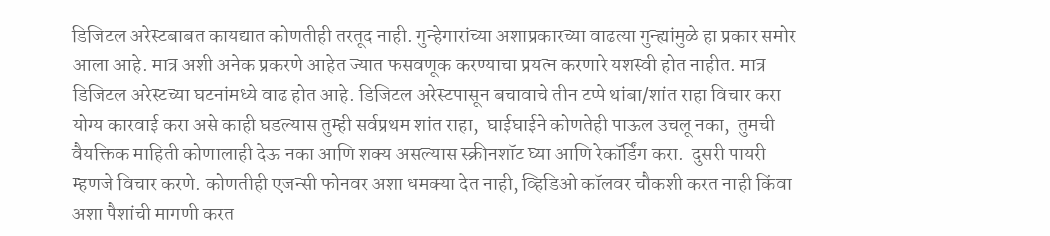डिजिटल अरेस्टबाबत कायद्यात कोणतीही तरतूद नाही. गुन्हेगारांच्या अशाप्रकारच्या वाढत्या गुन्ह्यांमुळे हा प्रकार समोर आला आहे. मात्र अशी अनेक प्रकरणे आहेत ज्यात फसवणूक करण्याचा प्रयत्न करणारे यशस्वी होत नाहीत. मात्र डिजिटल अरेस्टच्या घटनांमध्ये वाढ होत आहे. डिजिटल अरेस्टपासून बचावाचे तीन टप्पे थांबा/शांत राहा विचार करा योग्य कारवाई करा असे काही घडल्यास तुम्ही सर्वप्रथम शांत राहा,  घाईघाईने कोणतेही पाऊल उचलू नका,  तुमची वैयक्तिक माहिती कोणालाही देऊ नका आणि शक्य असल्यास स्क्रीनशॉट घ्या आणि रेकॉर्डिंग करा.  दुसरी पायरी म्हणजे विचार करणे. कोणतीही एजन्सी फोनवर अशा धमक्या देत नाही, व्हिडिओ कॉलवर चौकशी करत नाही किंवा अशा पैशांची मागणी करत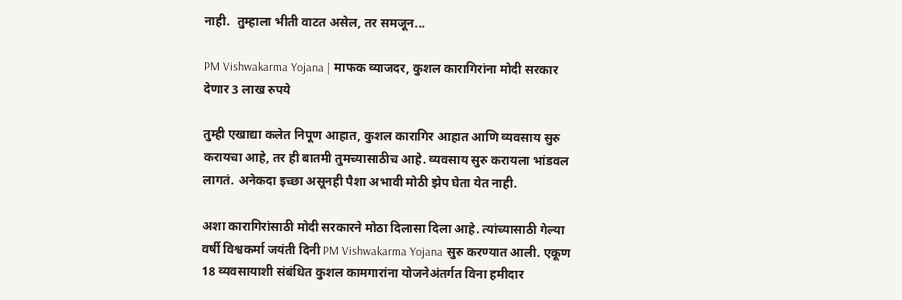नाही.  तुम्हाला भीती वाटत असेल, तर समजून...

PM Vishwakarma Yojana | माफक व्याजदर, कुशल कारागिरांना मोदी सरकार देणार 3 लाख रुपये

तुम्ही एखाद्या कलेत निपूण आहात, कुशल कारागिर आहात आणि व्यवसाय सुरु करायचा आहे, तर ही बातमी तुमच्यासाठीच आहे. व्यवसाय सुरु करायला भांडवल लागतं. अनेकदा इच्छा असूनही पैशा अभावी मोठी झेप घेता येत नाही.

अशा कारागिरांसाठी मोदी सरकारने मोठा दिलासा दिला आहे. त्यांच्यासाठी गेल्या वर्षी विश्वकर्मा जयंती दिनी PM Vishwakarma Yojana सुरु करण्यात आली. एकूण 18 व्यवसायाशी संबंधित कुशल कामगारांना योजनेअंतर्गत विना हमीदार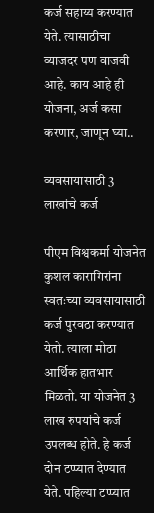कर्ज सहाय्य करण्यात येते. त्यासाठीचा व्याजदर पण वाजवी आहे. काय आहे ही योजना, अर्ज कसा करणार, जाणून घ्या..

व्यवसायासाठी 3 लाखांचे कर्ज

पीएम विश्वकर्मा योजनेत कुशल कारागिरांना स्वतःच्या व्यवसायासाठी कर्ज पुरवठा करण्यात येतो. त्याला मोठा आर्थिक हातभार मिळतो. या योजनेत 3 लाख रुपयांचे कर्ज उपलब्ध होते. हे कर्ज दोन टप्प्यात देण्यात येते. पहिल्या टप्प्यात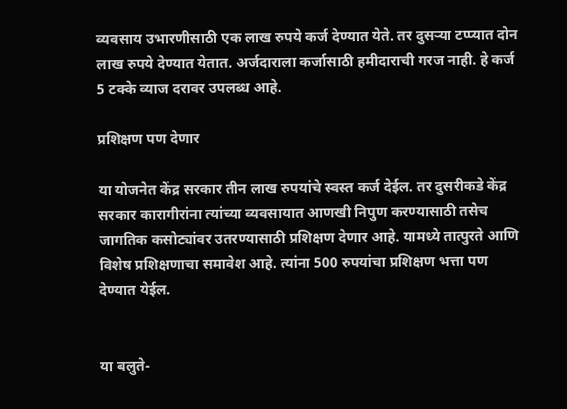व्यवसाय उभारणीसाठी एक लाख रुपये कर्ज देण्यात येते. तर दुसऱ्या टप्प्यात दोन लाख रुपये देण्यात येतात. अर्जदाराला कर्जासाठी हमीदाराची गरज नाही. हे कर्ज 5 टक्के व्याज दरावर उपलब्ध आहे.

प्रशिक्षण पण देणार

या योजनेत केंद्र सरकार तीन लाख रुपयांचे स्वस्त कर्ज देईल. तर दुसरीकडे केंद्र सरकार कारागीरांना त्यांच्या व्यवसायात आणखी निपुण करण्यासाठी तसेच जागतिक कसोट्यांवर उतरण्यासाठी प्रशिक्षण देणार आहे. यामध्ये तात्पुरते आणि विशेष प्रशिक्षणाचा समावेश आहे. त्यांना 500 रुपयांचा प्रशिक्षण भत्ता पण देण्यात येईल.


या बलुते-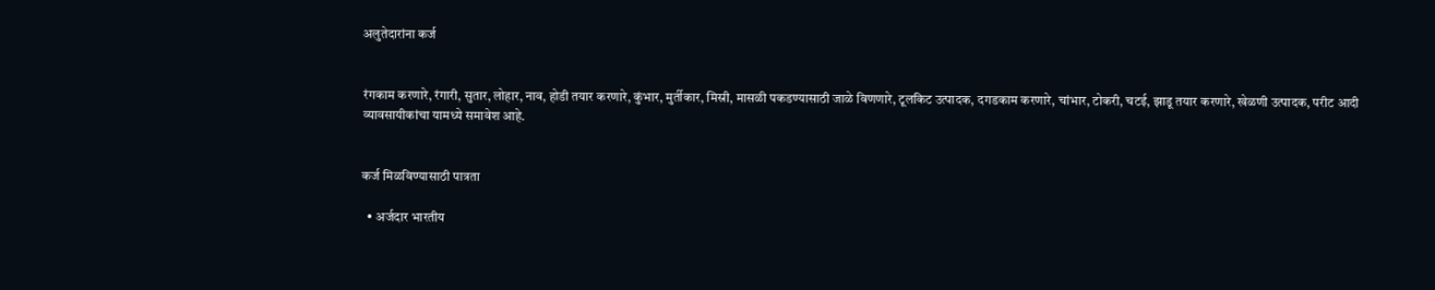अलुतेदारांना कर्ज


रंगकाम करणारे, रंगारी, सुतार, लोहार, नाव, होडी तयार करणारे, कुंभार, मुर्तीकार, मिस्री, मासळी पकडण्यासाठी जाळे विणणारे, टूलकिट उत्पादक, दगडकाम करणारे, चांभार, टोकरी, चटई, झाडू तयार करणारे, खेळणी उत्पादक, परीट आदी व्यावसायीकांचा यामध्ये समावेश आहे.


कर्ज मिळविण्यासाठी पात्रता

  • अर्जदार भारतीय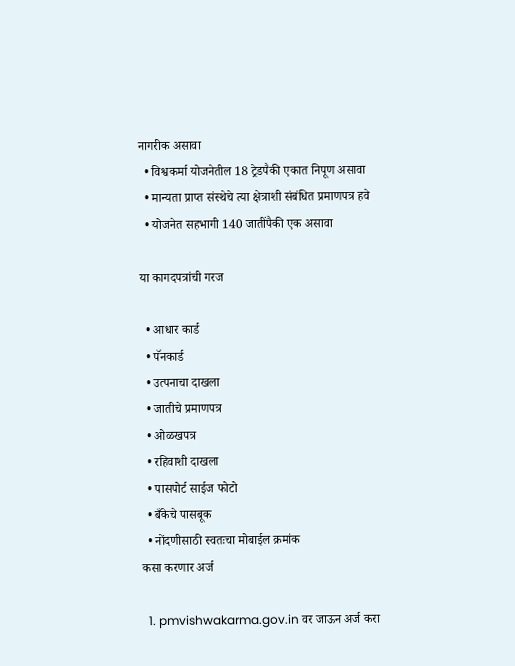नागरीक असावा
  • विश्वकर्मा योजनेतील 18 ट्रेडपैकी एकात निपूण असावा
  • मान्यता प्राप्त संस्थेचे त्या क्षेत्राशी संबंधित प्रमाणपत्र हवे
  • योजनेत सहभागी 140 जातींपैकी एक असावा

या कागदपत्रांची गरज

  • आधार कार्ड
  • पॅनकार्ड
  • उत्पनाचा दाखला
  • जातीचे प्रमाणपत्र
  • ओळखपत्र
  • रहिवाशी दाखला
  • पासपोर्ट साईज फोटो
  • बँकेचे पासबूक
  • नोंदणीसाठी स्वतःचा मोबाईल क्रमांक
कसा करणार अर्ज

  1. pmvishwakarma.gov.in वर जाऊन अर्ज करा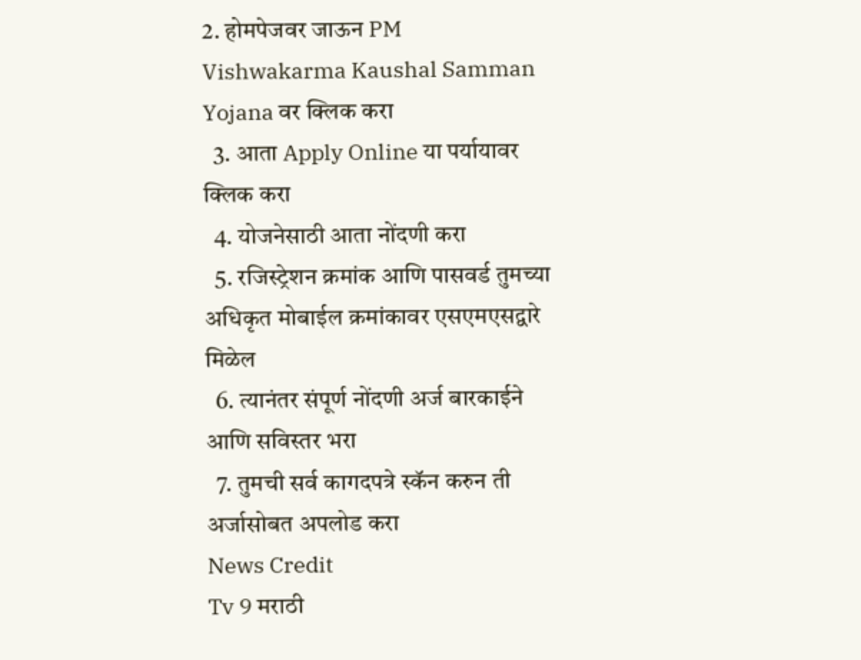2. होमपेजवर जाऊन PM Vishwakarma Kaushal Samman Yojana वर क्लिक करा
  3. आता Apply Online या पर्यायावर क्लिक करा
  4. योजनेसाठी आता नोंदणी करा
  5. रजिस्ट्रेशन क्रमांक आणि पासवर्ड तुमच्या अधिकृत मोबाईल क्रमांकावर एसएमएसद्वारे मिळेल
  6. त्यानंतर संपूर्ण नोंदणी अर्ज बारकाईने आणि सविस्तर भरा
  7. तुमची सर्व कागदपत्रे स्कॅन करुन ती अर्जासोबत अपलोड करा
News Credit
Tv 9 मराठी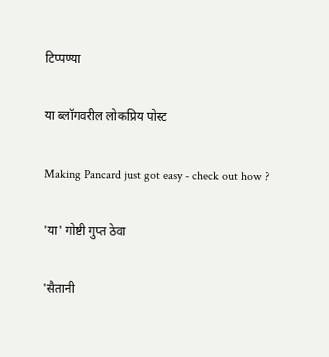टिप्पण्या

या ब्लॉगवरील लोकप्रिय पोस्ट

Making Pancard just got easy - check out how ?

'या' गोष्टी गुप्त ठेवा

'सैतानी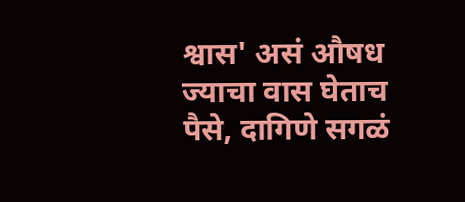श्वास' असं औषध ज्याचा वास घेताच पैसे, दागिणे सगळं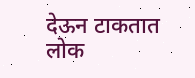देऊन टाकतात लोक